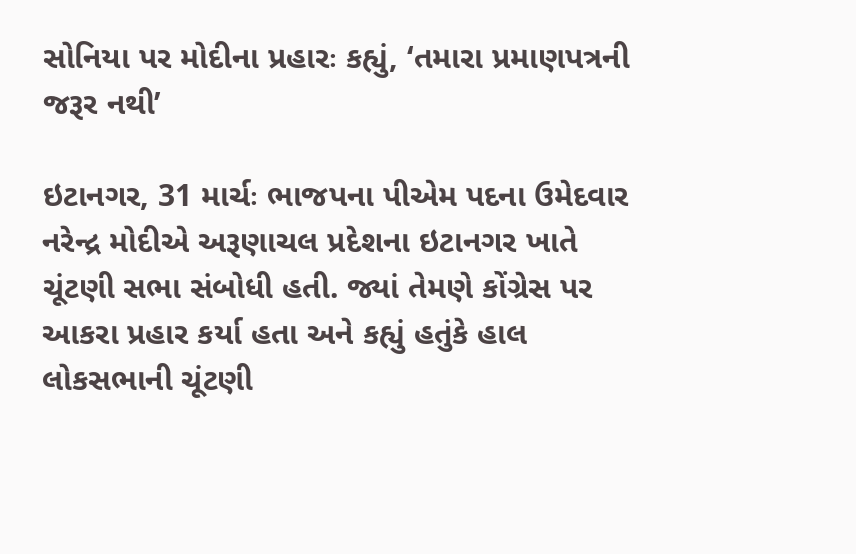સોનિયા પર મોદીના પ્રહારઃ કહ્યું, ‘તમારા પ્રમાણપત્રની જરૂર નથી’

ઇટાનગર, 31 માર્ચઃ ભાજપના પીએમ પદના ઉમેદવાર નરેન્દ્ર મોદીએ અરૂણાચલ પ્રદેશના ઇટાનગર ખાતે ચૂંટણી સભા સંબોધી હતી. જ્યાં તેમણે કોંગ્રેસ પર આકરા પ્રહાર કર્યા હતા અને કહ્યું હતુંકે હાલ લોકસભાની ચૂંટણી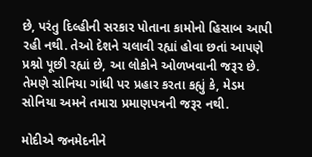છે, પરંતુ દિલ્હીની સરકાર પોતાના કામોનો હિસાબ આપી રહી નથી. તેઓ દેશને ચલાવી રહ્યાં હોવા છતાં આપણે પ્રશ્નો પૂછી રહ્યાં છે, આ લોકોને ઓળખવાની જરૂર છે. તેમણે સોનિયા ગાંધી પર પ્રહાર કરતા કહ્યું કે, મેડમ સોનિયા અમને તમારા પ્રમાણપત્રની જરૂર નથી.

મોદીએ જનમેદનીને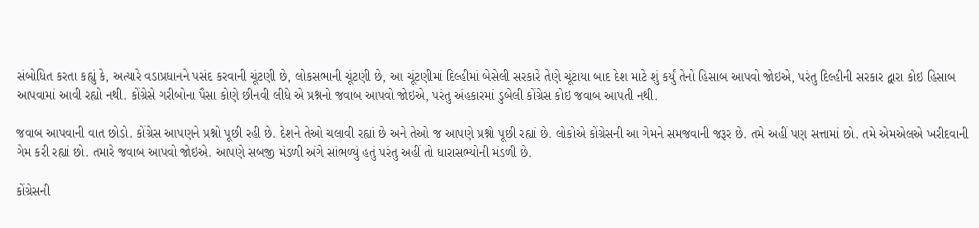સંબોધિત કરતા કહ્યું કે, અત્યારે વડાપ્રધાનને પસંદ કરવાની ચૂંટણી છે, લોકસભાની ચૂંટણી છે, આ ચૂંટણીમાં દિલ્હીમાં બેસેલી સરકારે તેણે ચૂંટાયા બાદ દેશ માટે શું કર્યું તેનો હિસાબ આપવો જોઇએ, પરંતુ દિલ્હીની સરકાર દ્વારા કોઇ હિસાબ આપવામાં આવી રહ્યો નથી. કોંગ્રેસે ગરીબોના પૈસા કોણે છીનવી લીધે એ પ્રશ્નનો જવાબ આપવો જોઇએ, પરંતુ અંહકારમાં ડુબેલી કોંગ્રેસ કોઇ જવાબ આપતી નથી.

જવાબ આપવાની વાત છોડો. કોંગ્રેસ આપણને પ્રશ્નો પૂછી રહી છે. દેશને તેઓ ચલાવી રહ્યાં છે અને તેઓ જ આપણે પ્રશ્નો પૂછી રહ્યાં છે. લોકોએ કોંગ્રેસની આ ગેમને સમજવાની જરૂર છે. તમે અહીં પણ સત્તામાં છો. તમે એમએલએ ખરીદવાની ગેમ કરી રહ્યાં છો. તમારે જવાબ આપવો જોઇએ. આપણે સબજી મંડળી અંગે સાંભળ્યું હતું પરંતુ અહીં તો ધારાસભ્યોની મંડળી છે.

કોંગ્રેસની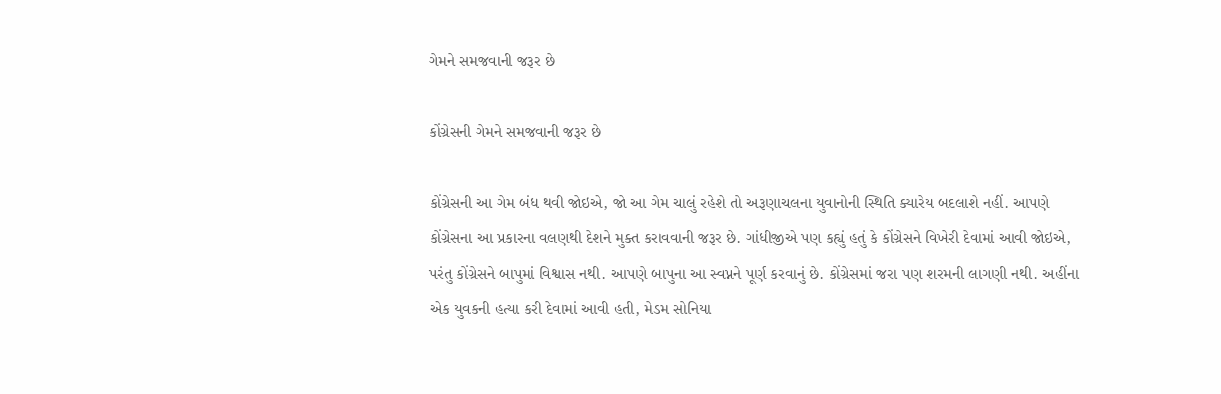ગેમને સમજવાની જરૂર છે

કોંગ્રેસની ગેમને સમજવાની જરૂર છે

કોંગ્રેસની આ ગેમ બંધ થવી જોઇએ, જો આ ગેમ ચાલું રહેશે તો અરૂણાચલના યુવાનોની સ્થિતિ ક્યારેય બદલાશે નહીં. આપણે કોંગ્રેસના આ પ્રકારના વલણથી દેશને મુક્ત કરાવવાની જરૂર છે. ગાંધીજીએ પણ કહ્યું હતું કે કોંગ્રેસને વિખેરી દેવામાં આવી જોઇએ, પરંતુ કોંગ્રેસને બાપુમાં વિશ્વાસ નથી. આપણે બાપુના આ સ્વપ્નને પૂર્ણ કરવાનું છે. કોંગ્રેસમાં જરા પણ શરમની લાગણી નથી. અહીંના એક યુવકની હત્યા કરી દેવામાં આવી હતી, મેડમ સોનિયા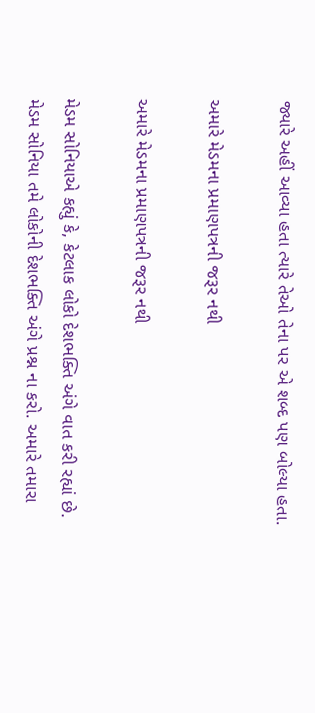જ્યારે અહીં આવ્યા હતા ત્યારે તેઓ તેના પર એ શબ્દ પણ બોલ્યા હતા.

અમારે મેડમના પ્રમાણપત્રની જરૂર નથી

અમારે મેડમના પ્રમાણપત્રની જરૂર નથી

મેડમ સોનિયાએ કહ્યું કે, કેટલાક લોકો દેશભક્તિ અંગે વાત કરી રહ્યાં છે. મેડમ સોનિયા તમે લોકોની દેશભક્તિ અંગે પ્રશ્ન ના કરો. અમારે તમારા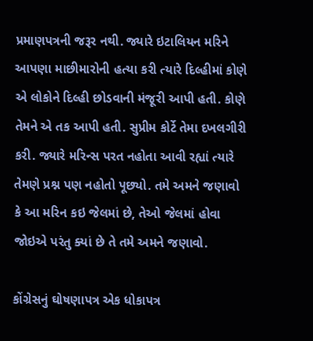પ્રમાણપત્રની જરૂર નથી. જ્યારે ઇટાલિયન મરિને આપણા માછીમારોની હત્યા કરી ત્યારે દિલ્હીમાં કોણે એ લોકોને દિલ્હી છોડવાની મંજૂરી આપી હતી. કોણે તેમને એ તક આપી હતી. સુપ્રીમ કોર્ટે તેમા દખલગીરી કરી. જ્યારે મરિન્સ પરત નહોતા આવી રહ્યાં ત્યારે તેમણે પ્રશ્ન પણ નહોતો પૂછ્યો. તમે અમને જણાવો કે આ મરિન કઇ જેલમાં છે, તેઓ જેલમાં હોવા જોઇએ પરંતુ ક્યાં છે તે તમે અમને જણાવો.

કોંગ્રેસનું ઘોષણાપત્ર એક ધોકાપત્ર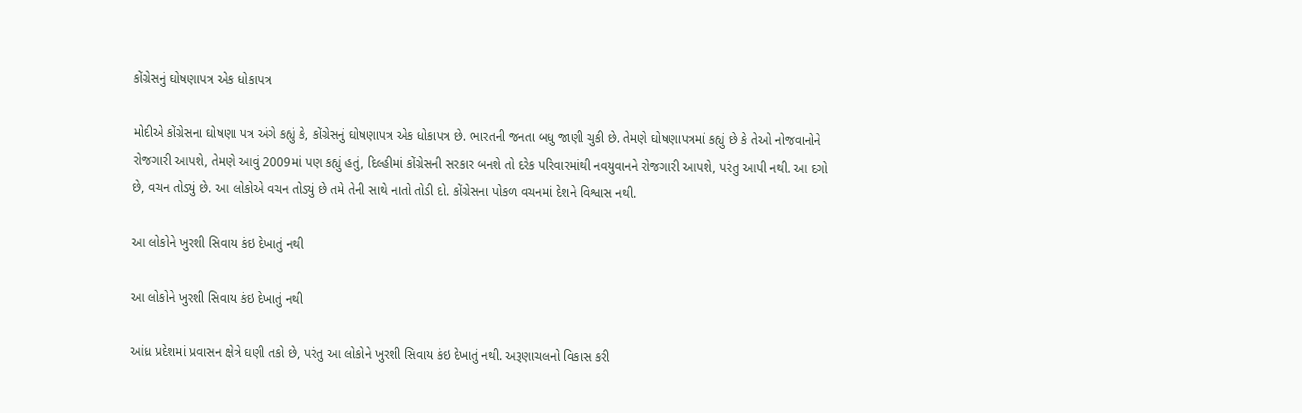કોંગ્રેસનું ઘોષણાપત્ર એક ધોકાપત્ર

મોદીએ કોંગ્રેસના ઘોષણા પત્ર અંગે કહ્યું કે, કોંગ્રેસનું ઘોષણાપત્ર એક ધોકાપત્ર છે. ભારતની જનતા બધુ જાણી ચુકી છે. તેમણે ઘોષણાપત્રમાં કહ્યું છે કે તેઓ નોજવાનોને રોજગારી આપશે, તેમણે આવું 2009માં પણ કહ્યું હતું, દિલ્હીમાં કોંગ્રેસની સરકાર બનશે તો દરેક પરિવારમાંથી નવયુવાનને રોજગારી આપશે, પરંતુ આપી નથી. આ દગો છે, વચન તોડ્યું છે. આ લોકોએ વચન તોડ્યું છે તમે તેની સાથે નાતો તોડી દો. કોંગ્રેસના પોકળ વચનમાં દેશને વિશ્વાસ નથી.

આ લોકોને ખુરશી સિવાય કંઇ દેખાતું નથી

આ લોકોને ખુરશી સિવાય કંઇ દેખાતું નથી

આંધ્ર પ્રદેશમાં પ્રવાસન ક્ષેત્રે ઘણી તકો છે, પરંતુ આ લોકોને ખુરશી સિવાય કંઇ દેખાતું નથી. અરૂણાચલનો વિકાસ કરી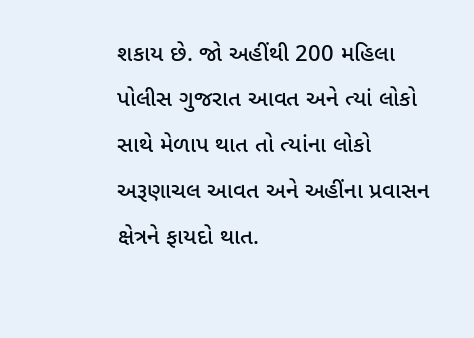શકાય છે. જો અહીંથી 200 મહિલા પોલીસ ગુજરાત આવત અને ત્યાં લોકો સાથે મેળાપ થાત તો ત્યાંના લોકો અરૂણાચલ આવત અને અહીંના પ્રવાસન ક્ષેત્રને ફાયદો થાત.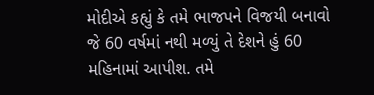મોદીએ કહ્યું કે તમે ભાજપને વિજયી બનાવો જે 60 વર્ષમાં નથી મળ્યું તે દેશને હું 60 મહિનામાં આપીશ. તમે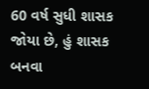60 વર્ષ સુધી શાસક જોયા છે, હું શાસક બનવા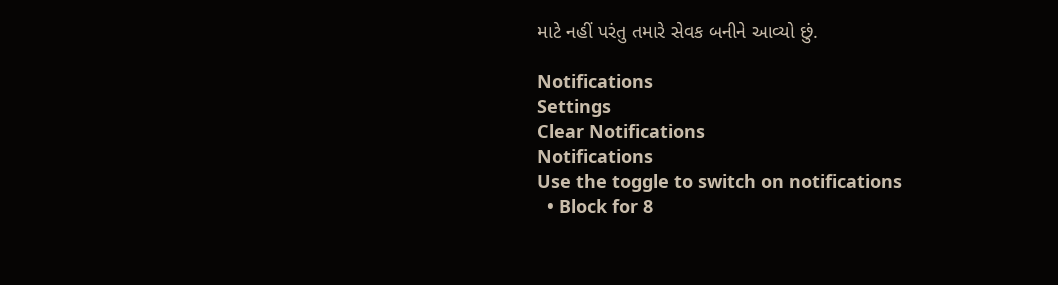માટે નહીં પરંતુ તમારે સેવક બનીને આવ્યો છું.

Notifications
Settings
Clear Notifications
Notifications
Use the toggle to switch on notifications
  • Block for 8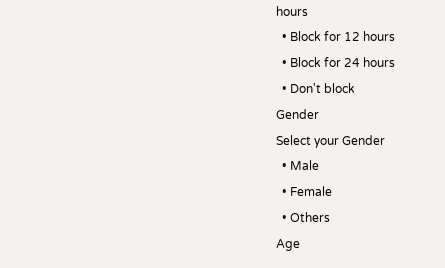hours
  • Block for 12 hours
  • Block for 24 hours
  • Don't block
Gender
Select your Gender
  • Male
  • Female
  • Others
Age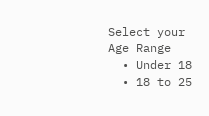Select your Age Range
  • Under 18
  • 18 to 25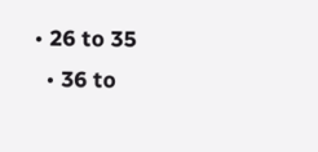• 26 to 35
  • 36 to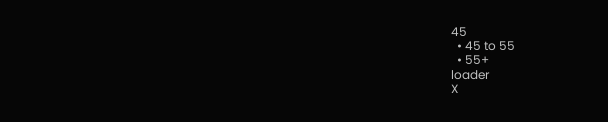45
  • 45 to 55
  • 55+
loader
X